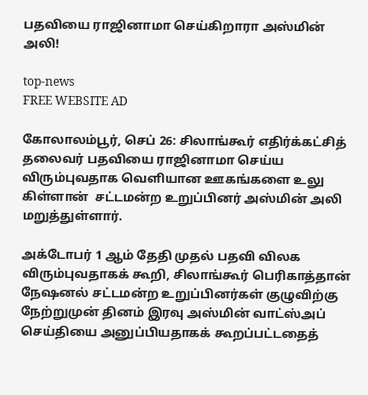பதவியை ராஜினாமா செய்கிறாரா அஸ்மின் அலி!

top-news
FREE WEBSITE AD

கோலாலம்பூர், செப் 26: சிலாங்கூர் எதிர்க்கட்சித் தலைவர் பதவியை ராஜினாமா செய்ய விரும்புவதாக வெளியான ஊகங்களை உலு கிள்ளான்  சட்டமன்ற உறுப்பினர் அஸ்மின் அலி மறுத்துள்ளார்.

அக்டோபர் 1 ஆம் தேதி முதல் பதவி விலக விரும்புவதாகக் கூறி, சிலாங்கூர் பெரிகாத்தான் நேஷனல் சட்டமன்ற உறுப்பினர்கள் குழுவிற்கு நேற்றுமுன் தினம் இரவு அஸ்மின் வாட்ஸ்அப் செய்தியை அனுப்பியதாகக் கூறப்பட்டதைத்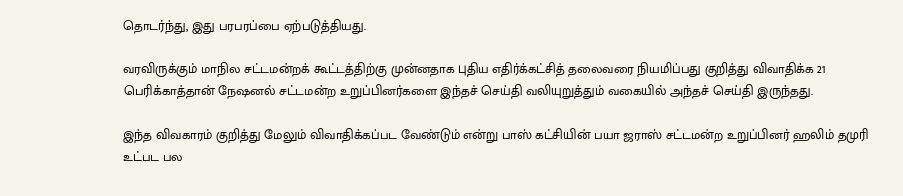தொடர்ந்து, இது பரபரப்பை ஏற்படுத்தியது.

வரவிருக்கும் மாநில சட்டமன்றக் கூட்டத்திற்கு முன்னதாக புதிய எதிர்க்கட்சித் தலைவரை நியமிப்பது குறித்து விவாதிக்க 21 பெரிக்காத்தான் நேஷனல் சட்டமன்ற உறுப்பினர்களை இந்தச் செய்தி வலியுறுத்தும் வகையில் அந்தச் செய்தி இருந்தது.

இந்த விவகாரம் குறித்து மேலும் விவாதிக்கப்பட வேண்டும் என்று பாஸ் கட்சியின் பயா ஜராஸ் சட்டமன்ற உறுப்பினர் ஹலிம் தமுரி உட்பட பல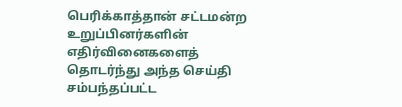பெரிக்காத்தான் சட்டமன்ற உறுப்பினர்களின் எதிர்வினைகளைத் தொடர்ந்து அந்த செய்தி சம்பந்தப்பட்ட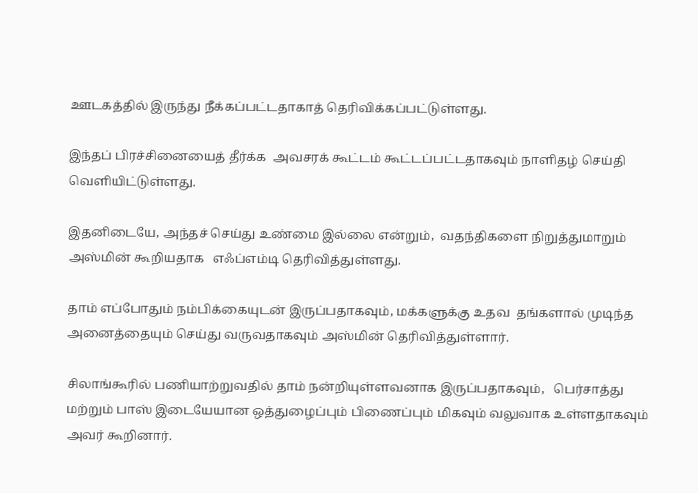ஊடகத்தில் இருந்து நீக்கப்பட்டதாகாத் தெரிவிக்கப்பட்டுள்ளது.

இந்தப் பிரச்சினையைத் தீர்க்க  அவசரக் கூட்டம் கூட்டப்பட்டதாகவும் நாளிதழ் செய்தி வெளியிட்டுள்ளது.

இதனிடையே, அந்தச் செய்து உண்மை இல்லை என்றும்,  வதந்திகளை நிறுத்துமாறும் அஸ்மின் கூறியதாக   எஃப்எம்டி தெரிவித்துள்ளது.

தாம் எப்போதும் நம்பிக்கையுடன் இருப்பதாகவும், மக்களுக்கு உதவ  தங்களால் முடிந்த அனைத்தையும் செய்து வருவதாகவும் அஸ்மின் தெரிவித்துள்ளார்.

சிலாங்கூரில் பணியாற்றுவதில் தாம் நன்றியுள்ளவனாக இருப்பதாகவும்,   பெர்சாத்து மற்றும் பாஸ் இடையேயான ஒத்துழைப்பும் பிணைப்பும் மிகவும் வலுவாக உள்ளதாகவும் அவர் கூறினார்.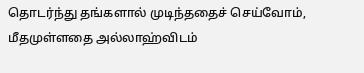தொடர்ந்து தங்களால் முடிந்ததைச் செய்வோம், மீதமுள்ளதை அல்லாஹ்விடம்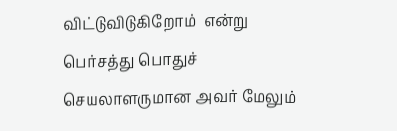விட்டுவிடுகிறோம்  என்று பெர்சத்து பொதுச் செயலாளருமான அவர் மேலும்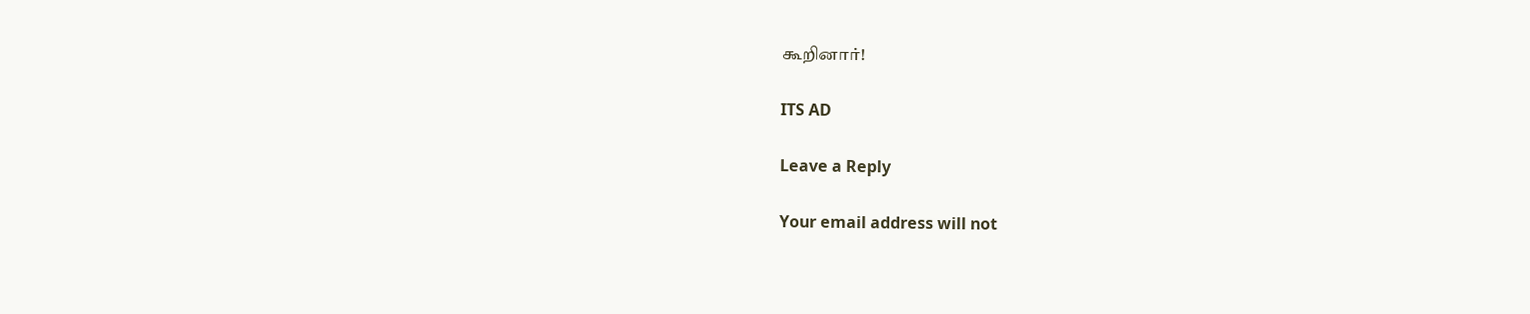கூறினார்!

ITS AD

Leave a Reply

Your email address will not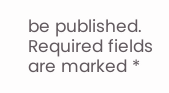be published. Required fields are marked *